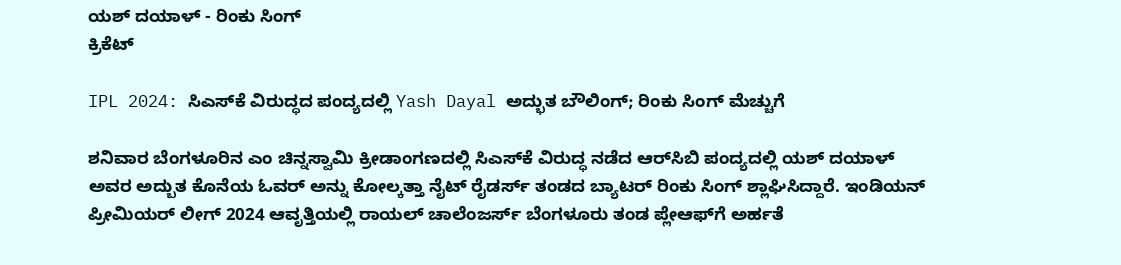ಯಶ್ ದಯಾಳ್ - ರಿಂಕು ಸಿಂಗ್
ಕ್ರಿಕೆಟ್

IPL 2024: ಸಿಎಸ್‌ಕೆ ವಿರುದ್ಧದ ಪಂದ್ಯದಲ್ಲಿ Yash Dayal ಅದ್ಭುತ ಬೌಲಿಂಗ್; ರಿಂಕು ಸಿಂಗ್ ಮೆಚ್ಚುಗೆ

ಶನಿವಾರ ಬೆಂಗಳೂರಿನ ಎಂ ಚಿನ್ನಸ್ವಾಮಿ ಕ್ರೀಡಾಂಗಣದಲ್ಲಿ ಸಿಎಸ್‌ಕೆ ವಿರುದ್ಧ ನಡೆದ ಆರ್‌ಸಿಬಿ ಪಂದ್ಯದಲ್ಲಿ ಯಶ್ ದಯಾಳ್ ಅವರ ಅದ್ಬುತ ಕೊನೆಯ ಓವರ್ ಅನ್ನು ಕೋಲ್ಕತ್ತಾ ನೈಟ್ ರೈಡರ್ಸ್ ತಂಡದ ಬ್ಯಾಟರ್ ರಿಂಕು ಸಿಂಗ್ ಶ್ಲಾಘಿಸಿದ್ದಾರೆ. ಇಂಡಿಯನ್ ಪ್ರೀಮಿಯರ್ ಲೀಗ್ 2024 ಆವೃತ್ತಿಯಲ್ಲಿ ರಾಯಲ್ ಚಾಲೆಂಜರ್ಸ್ ಬೆಂಗಳೂರು ತಂಡ ಪ್ಲೇಆಫ್‌ಗೆ ಅರ್ಹತೆ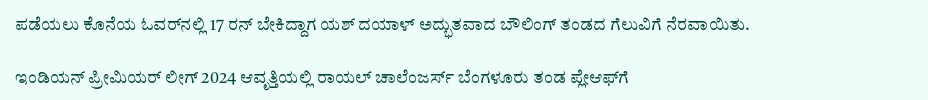ಪಡೆಯಲು ಕೊನೆಯ ಓವರ್‌ನಲ್ಲಿ 17 ರನ್‌ ಬೇಕಿದ್ದಾಗ ಯಶ್ ದಯಾಳ್ ಅದ್ಭುತವಾದ ಬೌಲಿಂಗ್ ತಂಡದ ಗೆಲುವಿಗೆ ನೆರವಾಯಿತು.

ಇಂಡಿಯನ್ ಪ್ರೀಮಿಯರ್ ಲೀಗ್ 2024 ಆವೃತ್ತಿಯಲ್ಲಿ ರಾಯಲ್ ಚಾಲೆಂಜರ್ಸ್ ಬೆಂಗಳೂರು ತಂಡ ಪ್ಲೇಆಫ್‌ಗೆ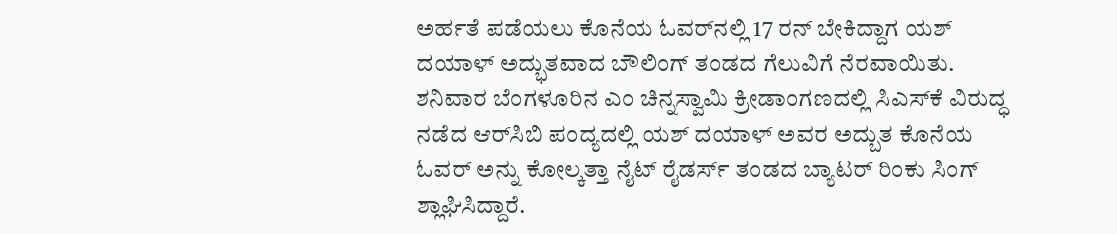ಅರ್ಹತೆ ಪಡೆಯಲು ಕೊನೆಯ ಓವರ್‌ನಲ್ಲಿ 17 ರನ್‌ ಬೇಕಿದ್ದಾಗ ಯಶ್ ದಯಾಳ್ ಅದ್ಭುತವಾದ ಬೌಲಿಂಗ್ ತಂಡದ ಗೆಲುವಿಗೆ ನೆರವಾಯಿತು. ಶನಿವಾರ ಬೆಂಗಳೂರಿನ ಎಂ ಚಿನ್ನಸ್ವಾಮಿ ಕ್ರೀಡಾಂಗಣದಲ್ಲಿ ಸಿಎಸ್‌ಕೆ ವಿರುದ್ಧ ನಡೆದ ಆರ್‌ಸಿಬಿ ಪಂದ್ಯದಲ್ಲಿ ಯಶ್ ದಯಾಳ್ ಅವರ ಅದ್ಬುತ ಕೊನೆಯ ಓವರ್ ಅನ್ನು ಕೋಲ್ಕತ್ತಾ ನೈಟ್ ರೈಡರ್ಸ್ ತಂಡದ ಬ್ಯಾಟರ್ ರಿಂಕು ಸಿಂಗ್ ಶ್ಲಾಘಿಸಿದ್ದಾರೆ.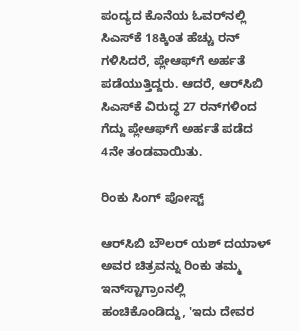ಪಂದ್ಯದ ಕೊನೆಯ ಓವರ್‌ನಲ್ಲಿ ಸಿಎಸ್‌ಕೆ 18ಕ್ಕಿಂತ ಹೆಚ್ಚು ರನ್ ಗಳಿಸಿದರೆ, ಪ್ಲೇಆಫ್‌ಗೆ ಅರ್ಹತೆ ಪಡೆಯುತ್ತಿದ್ದರು. ಆದರೆ, ಆರ್‌ಸಿಬಿ ಸಿಎಸ್‌ಕೆ ವಿರುದ್ಧ 27 ರನ್‌ಗಳಿಂದ ಗೆದ್ದು ಪ್ಲೇಆಫ್‌ಗೆ ಅರ್ಹತೆ ಪಡೆದ 4ನೇ ತಂಡವಾಯಿತು.

ರಿಂಕು ಸಿಂಗ್ ಪೋಸ್ಟ್

ಆರ್‌ಸಿಬಿ ಬೌಲರ್ ಯಶ್ ದಯಾಳ್ ಅವರ ಚಿತ್ರವನ್ನು ರಿಂಕು ತಮ್ಮ ಇನ್‌ಸ್ಟಾಗ್ರಾಂನಲ್ಲಿ ಹಂಚಿಕೊಂಡಿದ್ದು, 'ಇದು ದೇವರ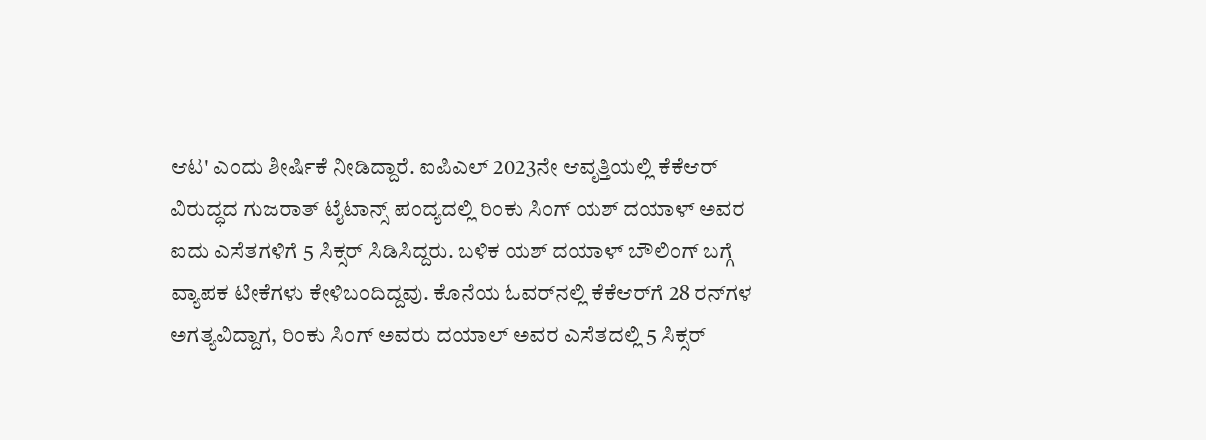ಆಟ' ಎಂದು ಶೀರ್ಷಿಕೆ ನೀಡಿದ್ದಾರೆ. ಐಪಿಎಲ್ 2023ನೇ ಆವೃತ್ತಿಯಲ್ಲಿ ಕೆಕೆಆರ್ ವಿರುದ್ಧದ ಗುಜರಾತ್ ಟೈಟಾನ್ಸ್ ಪಂದ್ಯದಲ್ಲಿ ರಿಂಕು ಸಿಂಗ್ ಯಶ್ ದಯಾಳ್ ಅವರ ಐದು ಎಸೆತಗಳಿಗೆ 5 ಸಿಕ್ಸರ್‌ ಸಿಡಿಸಿದ್ದರು. ಬಳಿಕ ಯಶ್ ದಯಾಳ್ ಬೌಲಿಂಗ್ ಬಗ್ಗೆ ವ್ಯಾಪಕ ಟೀಕೆಗಳು ಕೇಳಿಬಂದಿದ್ದವು. ಕೊನೆಯ ಓವರ್‌ನಲ್ಲಿ ಕೆಕೆಆರ್‌ಗೆ 28 ರನ್‌ಗಳ ಅಗತ್ಯವಿದ್ದಾಗ, ರಿಂಕು ಸಿಂಗ್ ಅವರು ದಯಾಲ್ ಅವರ ಎಸೆತದಲ್ಲಿ 5 ಸಿಕ್ಸರ್‌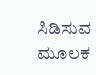ಸಿಡಿಸುವ ಮೂಲಕ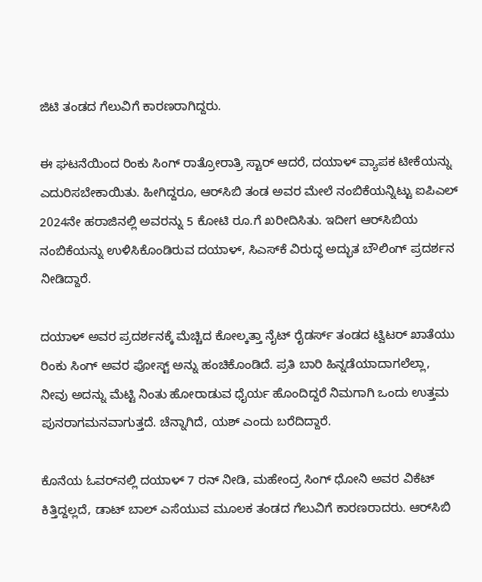ಜಿಟಿ ತಂಡದ ಗೆಲುವಿಗೆ ಕಾರಣರಾಗಿದ್ದರು.

ಈ ಘಟನೆಯಿಂದ ರಿಂಕು ಸಿಂಗ್ ರಾತ್ರೋರಾತ್ರಿ ಸ್ಟಾರ್ ಆದರೆ, ದಯಾಳ್ ವ್ಯಾಪಕ ಟೀಕೆಯನ್ನು ಎದುರಿಸಬೇಕಾಯಿತು. ಹೀಗಿದ್ದರೂ, ಆರ್‌ಸಿಬಿ ತಂಡ ಅವರ ಮೇಲೆ ನಂಬಿಕೆಯನ್ನಿಟ್ಟು ಐಪಿಎಲ್ 2024ನೇ ಹರಾಜಿನಲ್ಲಿ ಅವರನ್ನು 5 ಕೋಟಿ ರೂ.ಗೆ ಖರೀದಿಸಿತು. ಇದೀಗ ಆರ್‌ಸಿಬಿಯ ನಂಬಿಕೆಯನ್ನು ಉಳಿಸಿಕೊಂಡಿರುವ ದಯಾಳ್, ಸಿಎಸ್‌ಕೆ ವಿರುದ್ಧ ಅದ್ಭುತ ಬೌಲಿಂಗ್ ಪ್ರದರ್ಶನ ನೀಡಿದ್ದಾರೆ.

ದಯಾಳ್ ಅವರ ಪ್ರದರ್ಶನಕ್ಕೆ ಮೆಚ್ಚಿದ ಕೋಲ್ಕತ್ತಾ ನೈಟ್ ರೈಡರ್ಸ್ ತಂಡದ ಟ್ವಿಟರ್ ಖಾತೆಯು ರಿಂಕು ಸಿಂಗ್ ಅವರ ಪೋಸ್ಟ್ ಅನ್ನು ಹಂಚಿಕೊಂಡಿದೆ. ಪ್ರತಿ ಬಾರಿ ಹಿನ್ನಡೆಯಾದಾಗಲೆಲ್ಲಾ, ನೀವು ಅದನ್ನು ಮೆಟ್ಟಿ ನಿಂತು ಹೋರಾಡುವ ಧೈರ್ಯ ಹೊಂದಿದ್ದರೆ ನಿಮಗಾಗಿ ಒಂದು ಉತ್ತಮ ಪುನರಾಗಮನವಾಗುತ್ತದೆ. ಚೆನ್ನಾಗಿದೆ, ಯಶ್ ಎಂದು ಬರೆದಿದ್ದಾರೆ.

ಕೊನೆಯ ಓವರ್‌ನಲ್ಲಿ ದಯಾಳ್ 7 ರನ್‌ ನೀಡಿ, ಮಹೇಂದ್ರ ಸಿಂಗ್ ಧೋನಿ ಅವರ ವಿಕೆಟ್ ಕಿತ್ತಿದ್ದಲ್ಲದೆ, ಡಾಟ್ ಬಾಲ್ ಎಸೆಯುವ ಮೂಲಕ ತಂಡದ ಗೆಲುವಿಗೆ ಕಾರಣರಾದರು. ಆರ್‌ಸಿಬಿ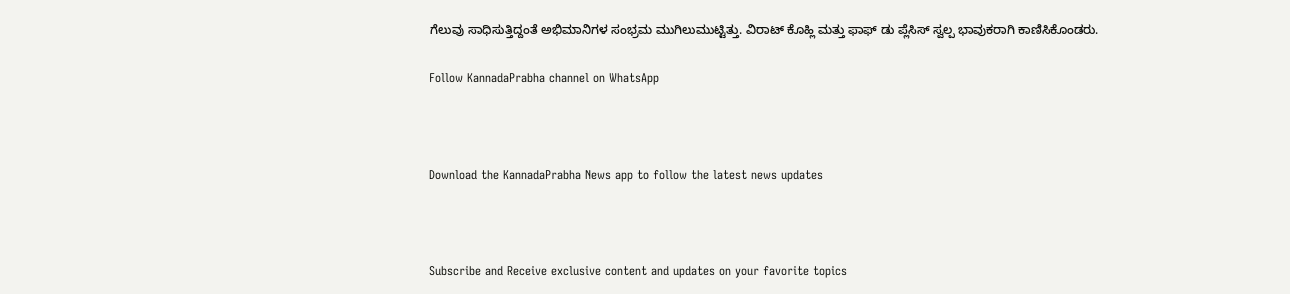ಗೆಲುವು ಸಾಧಿಸುತ್ತಿದ್ದಂತೆ ಅಭಿಮಾನಿಗಳ ಸಂಭ್ರಮ ಮುಗಿಲುಮುಟ್ಟಿತ್ತು. ವಿರಾಟ್ ಕೊಹ್ಲಿ ಮತ್ತು ಫಾಫ್ ಡು ಪ್ಲೆಸಿಸ್ ಸ್ವಲ್ಪ ಭಾವುಕರಾಗಿ ಕಾಣಿಸಿಕೊಂಡರು.

Follow KannadaPrabha channel on WhatsApp



Download the KannadaPrabha News app to follow the latest news updates



Subscribe and Receive exclusive content and updates on your favorite topics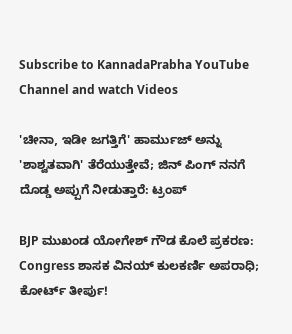Subscribe to KannadaPrabha YouTube Channel and watch Videos

'ಚೀನಾ, ಇಡೀ ಜಗತ್ತಿಗೆ' ಹಾರ್ಮುಜ್ ಅನ್ನು 'ಶಾಶ್ವತವಾಗಿ' ತೆರೆಯುತ್ತೇವೆ; ಜಿನ್ ಪಿಂಗ್ ನನಗೆ ದೊಡ್ಡ ಅಪ್ಪುಗೆ ನೀಡುತ್ತಾರೆ: ಟ್ರಂಪ್

BJP ಮುಖಂಡ ಯೋಗೇಶ್ ಗೌಡ ಕೊಲೆ ಪ್ರಕರಣ: Congress ಶಾಸಕ ವಿನಯ್ ಕುಲಕರ್ಣಿ ಅಪರಾಧಿ; ಕೋರ್ಟ್ ತೀರ್ಪು!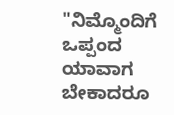"ನಿಮ್ಮೊಂದಿಗೆ ಒಪ್ಪಂದ ಯಾವಾಗ ಬೇಕಾದರೂ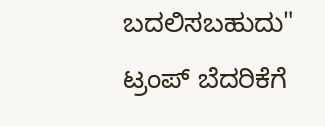ಬದಲಿಸಬಹುದು" ಟ್ರಂಪ್ ಬೆದರಿಕೆಗೆ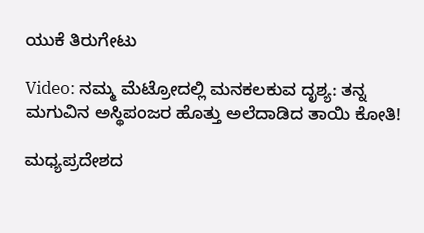ಯುಕೆ ತಿರುಗೇಟು

Video: ನಮ್ಮ ಮೆಟ್ರೋದಲ್ಲಿ ಮನಕಲಕುವ ದೃಶ್ಯ: ತನ್ನ ಮಗುವಿನ ಅಸ್ಥಿಪಂಜರ ಹೊತ್ತು ಅಲೆದಾಡಿದ ತಾಯಿ ಕೋತಿ!

ಮಧ್ಯಪ್ರದೇಶದ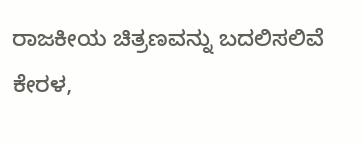ರಾಜಕೀಯ ಚಿತ್ರಣವನ್ನು ಬದಲಿಸಲಿವೆ ಕೇರಳ,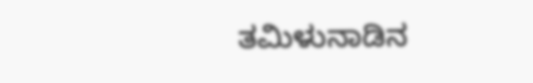ತಮಿಳುನಾಡಿನ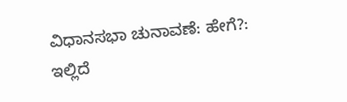ವಿಧಾನಸಭಾ ಚುನಾವಣೆ: ಹೇಗೆ?: ಇಲ್ಲಿದೆ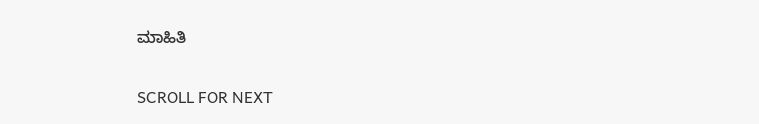ಮಾಹಿತಿ

SCROLL FOR NEXT